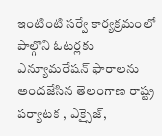ఇంటింటి సర్వే కార్యక్రమంలో పాల్గొని ఓటర్లకు ఎన్యూమరేషన్ ఫారాలను అందజేసిన తెలంగాణ రాష్ట్ర పర్యాటక , ఎక్సైజ్,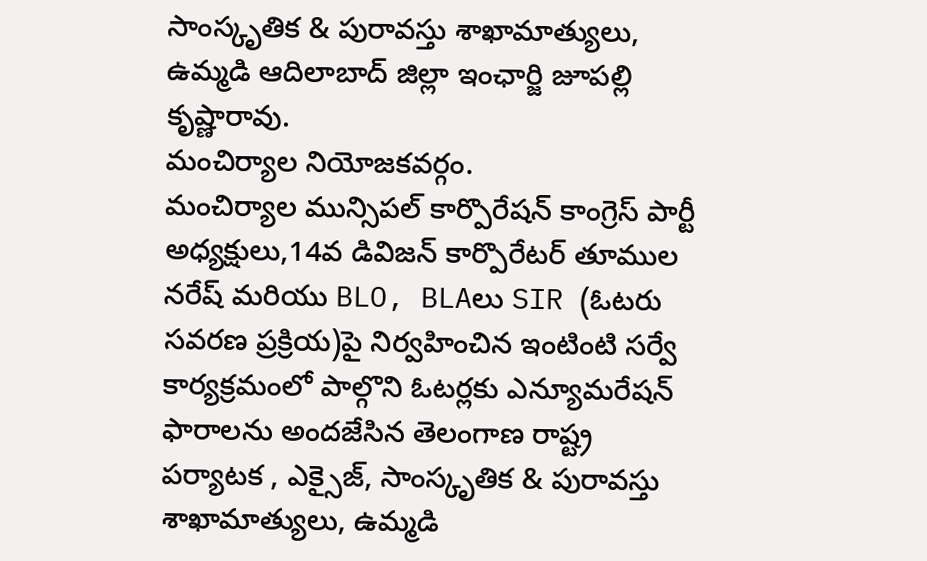సాంస్కృతిక & పురావస్తు శాఖామాత్యులు, ఉమ్మడి ఆదిలాబాద్ జిల్లా ఇంఛార్జి జూపల్లి కృష్ణారావు.
మంచిర్యాల నియోజకవర్గం.
మంచిర్యాల మున్సిపల్ కార్పొరేషన్ కాంగ్రెస్ పార్టీ అధ్యక్షులు,14వ డివిజన్ కార్పొరేటర్ తూముల నరేష్ మరియు BLO, BLAలు SIR (ఓటరు సవరణ ప్రక్రియ)పై నిర్వహించిన ఇంటింటి సర్వే కార్యక్రమంలో పాల్గొని ఓటర్లకు ఎన్యూమరేషన్ ఫారాలను అందజేసిన తెలంగాణ రాష్ట్ర పర్యాటక , ఎక్సైజ్, సాంస్కృతిక & పురావస్తు శాఖామాత్యులు, ఉమ్మడి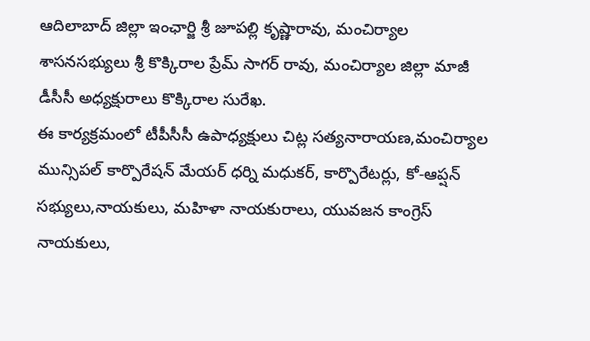ఆదిలాబాద్ జిల్లా ఇంఛార్జి శ్రీ జూపల్లి కృష్ణారావు, మంచిర్యాల శాసనసభ్యులు శ్రీ కొక్కిరాల ప్రేమ్ సాగర్ రావు, మంచిర్యాల జిల్లా మాజీ డీసీసీ అధ్యక్షురాలు కొక్కిరాల సురేఖ.
ఈ కార్యక్రమంలో టీపీసీసీ ఉపాధ్యక్షులు చిట్ల సత్యనారాయణ,మంచిర్యాల మున్సిపల్ కార్పొరేషన్ మేయర్ ధర్ని మధుకర్, కార్పొరేటర్లు, కో-ఆప్షన్ సభ్యులు,నాయకులు, మహిళా నాయకురాలు, యువజన కాంగ్రెస్ నాయకులు,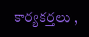కార్యకర్తలు ,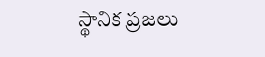స్థానిక ప్రజలు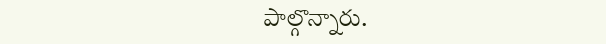పాల్గొన్నారు.